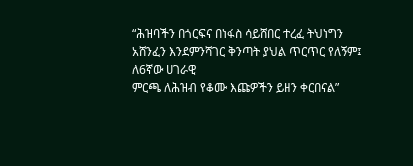“ሕዝባችን በጎርፍና በነፋስ ሳይሸበር ተረፈ ትህነግን አሸንፈን እንደምንሻገር ቅንጣት ያህል ጥርጥር የለኝም፤ ለ6ኛው ሀገራዊ
ምርጫ ለሕዝብ የቆሙ እጩዎችን ይዘን ቀርበናል”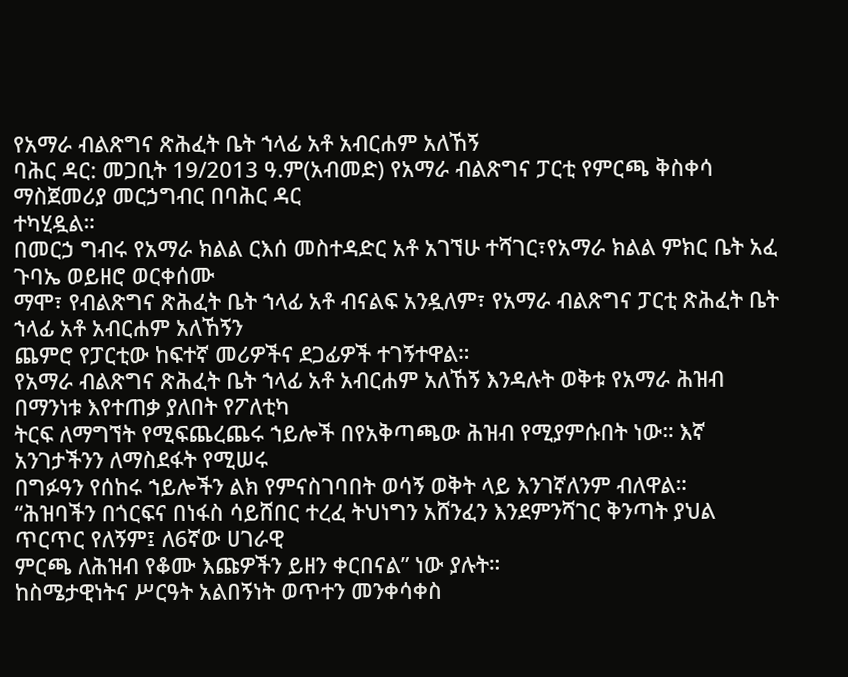የአማራ ብልጽግና ጽሕፈት ቤት ኀላፊ አቶ አብርሐም አለኸኝ
ባሕር ዳር: መጋቢት 19/2013 ዓ.ም(አብመድ) የአማራ ብልጽግና ፓርቲ የምርጫ ቅስቀሳ ማስጀመሪያ መርኃግብር በባሕር ዳር
ተካሂዷል።
በመርኃ ግብሩ የአማራ ክልል ርእሰ መስተዳድር አቶ አገኘሁ ተሻገር፣የአማራ ክልል ምክር ቤት አፈ ጉባኤ ወይዘሮ ወርቀሰሙ
ማሞ፣ የብልጽግና ጽሕፈት ቤት ኀላፊ አቶ ብናልፍ አንዷለም፣ የአማራ ብልጽግና ፓርቲ ጽሕፈት ቤት ኀላፊ አቶ አብርሐም አለኸኝን
ጨምሮ የፓርቲው ከፍተኛ መሪዎችና ደጋፊዎች ተገኝተዋል።
የአማራ ብልጽግና ጽሕፈት ቤት ኀላፊ አቶ አብርሐም አለኸኝ እንዳሉት ወቅቱ የአማራ ሕዝብ በማንነቱ እየተጠቃ ያለበት የፖለቲካ
ትርፍ ለማግኘት የሚፍጨረጨሩ ኀይሎች በየአቅጣጫው ሕዝብ የሚያምሱበት ነው። እኛ አንገታችንን ለማስደፋት የሚሠሩ
በግፉዓን የሰከሩ ኀይሎችን ልክ የምናስገባበት ወሳኝ ወቅት ላይ እንገኛለንም ብለዋል።
“ሕዝባችን በጎርፍና በነፋስ ሳይሸበር ተረፈ ትህነግን አሸንፈን እንደምንሻገር ቅንጣት ያህል ጥርጥር የለኝም፤ ለ6ኛው ሀገራዊ
ምርጫ ለሕዝብ የቆሙ እጩዎችን ይዘን ቀርበናል” ነው ያሉት።
ከስሜታዊነትና ሥርዓት አልበኝነት ወጥተን መንቀሳቀስ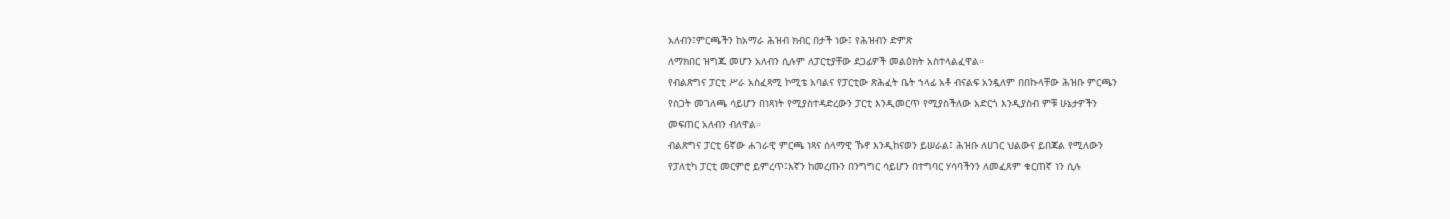አለብን፤ምርጫችን ከአማራ ሕዝብ ክብር በታች ነው፤ የሕዝብን ድምጽ
ለማክበር ዝግጁ መሆን አለብን ሲሉም ለፓርቲያቸው ደጋፊዎች መልዕክት አስተላልፈዋል።
የብልጽግና ፓርቲ ሥራ አስፈጻሚ ኮሚቴ አባልና የፓርቲው ጽሕፈት ቤት ኀላፊ አቶ ብናልፍ አንዷለም በበኩላቸው ሕዝቡ ምርጫን
የስጋት መገለጫ ሳይሆን በነጻነት የሚያስተዳድረውን ፓርቲ እንዲመርጥ የሚያስችለው አድርጎ እንዲያስብ ምቹ ሁኔታዎችን
መፍጠር አለብን ብለዋል።
ብልጽግና ፓርቲ 6ኛው ሐገራዊ ምርጫ ነጻና ሰላማዊ ኹኖ እንዲከናወን ይሠራል፤ ሕዝቡ ለሀገር ህልውና ይበጃል የሚለውን
የፓለቲካ ፓርቲ መርምሮ ይምረጥ፤እኛን ከመረጡን በንግግር ሳይሆን በተግባር ሃሳባችንን ለመፈጸም ቁርጠኛ ነን ሲሉ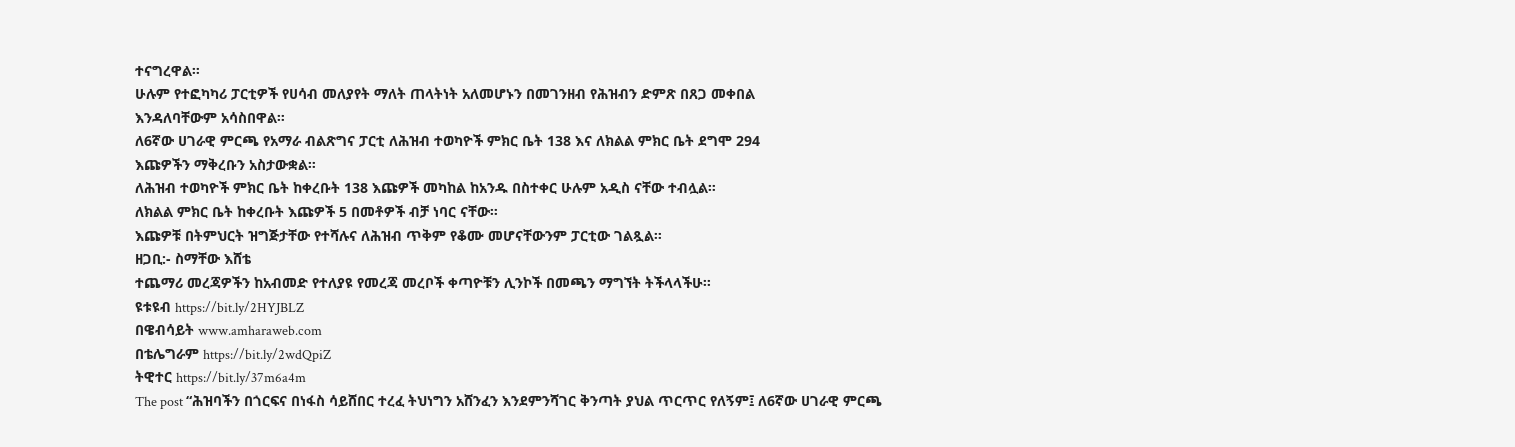ተናግረዋል።
ሁሉም የተፎካካሪ ፓርቲዎች የሀሳብ መለያየት ማለት ጠላትነት አለመሆኑን በመገንዘብ የሕዝብን ድምጽ በጸጋ መቀበል
እንዳለባቸውም አሳስበዋል።
ለ6ኛው ሀገራዊ ምርጫ የአማራ ብልጽግና ፓርቲ ለሕዝብ ተወካዮች ምክር ቤት 138 እና ለክልል ምክር ቤት ደግሞ 294
እጩዎችን ማቅረቡን አስታውቋል።
ለሕዝብ ተወካዮች ምክር ቤት ከቀረቡት 138 እጩዎች መካከል ከአንዱ በስተቀር ሁሉም አዲስ ናቸው ተብሏል።
ለክልል ምክር ቤት ከቀረቡት እጩዎች 5 በመቶዎች ብቻ ነባር ናቸው።
እጩዎቹ በትምህርት ዝግጅታቸው የተሻሉና ለሕዝብ ጥቅም የቆሙ መሆናቸውንም ፓርቲው ገልጿል።
ዘጋቢ:- ስማቸው እሸቴ
ተጨማሪ መረጃዎችን ከአብመድ የተለያዩ የመረጃ መረቦች ቀጣዮቹን ሊንኮች በመጫን ማግኘት ትችላላችሁ፡፡
ዩቱዩብ https://bit.ly/2HYJBLZ
በዌብሳይት www.amharaweb.com
በቴሌግራም https://bit.ly/2wdQpiZ
ትዊተር https://bit.ly/37m6a4m
The post “ሕዝባችን በጎርፍና በነፋስ ሳይሸበር ተረፈ ትህነግን አሸንፈን እንደምንሻገር ቅንጣት ያህል ጥርጥር የለኝም፤ ለ6ኛው ሀገራዊ ምርጫ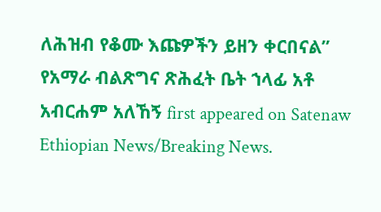ለሕዝብ የቆሙ እጩዎችን ይዘን ቀርበናል” የአማራ ብልጽግና ጽሕፈት ቤት ኀላፊ አቶ አብርሐም አለኸኝ first appeared on Satenaw Ethiopian News/Breaking News.